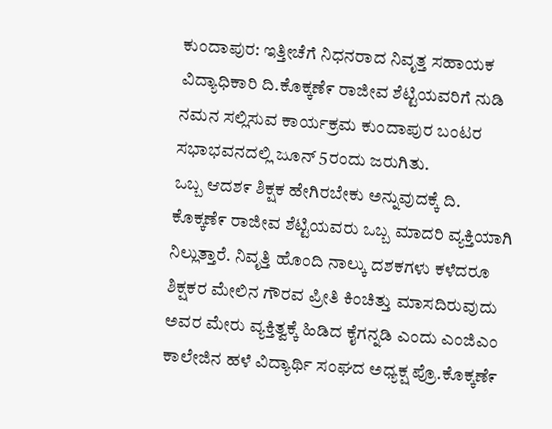ಕುಂದಾಪುರ: ಇತ್ತೀಚೆಗೆ ನಿಧನರಾದ ನಿವೃತ್ತ ಸಹಾಯಕ ವಿದ್ಯಾಧಿಕಾರಿ ದಿ.ಕೊಕ್ಕಣೆ೯ ರಾಜೀವ ಶೆಟ್ಟಿಯವರಿಗೆ ನುಡಿ ನಮನ ಸಲ್ಲಿಸುವ ಕಾರ್ಯಕ್ರಮ ಕುಂದಾಪುರ ಬಂಟರ ಸಭಾಭವನದಲ್ಲಿ ಜೂನ್ 5ರಂದು ಜರುಗಿತು.
ಒಬ್ಬ ಆದಶ೯ ಶಿಕ್ಷಕ ಹೇಗಿರಬೇಕು ಅನ್ನುವುದಕ್ಕೆ ದಿ. ಕೊಕ್ಕಣೆ೯ ರಾಜೀವ ಶೆಟ್ಟಿಯವರು ಒಬ್ಬ ಮಾದರಿ ವ್ಯಕ್ತಿಯಾಗಿ ನಿಲ್ಲುತ್ತಾರೆ. ನಿವೃತ್ತಿ ಹೊಂದಿ ನಾಲ್ಕು ದಶಕಗಳು ಕಳೆದರೂ ಶಿಕ್ಷಕರ ಮೇಲಿನ ಗೌರವ ಪ್ರೀತಿ ಕಿಂಚಿತ್ತು ಮಾಸದಿರುವುದು ಅವರ ಮೇರು ವ್ಯಕ್ತಿತ್ವಕ್ಕೆ ಹಿಡಿದ ಕೈಗನ್ನಡಿ ಎಂದು ಎಂಜಿಎಂ ಕಾಲೇಜಿನ ಹಳೆ ವಿದ್ಯಾರ್ಥಿ ಸಂಘದ ಅಧ್ಯಕ್ಷ ಪ್ರೊ.ಕೊಕ್ಕಣೆ೯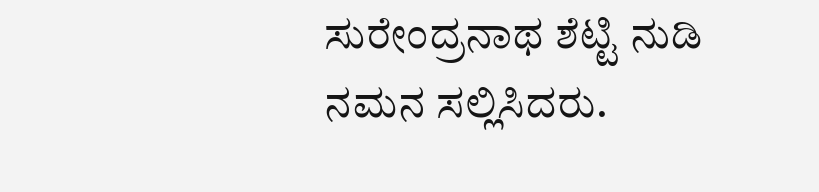ಸುರೇಂದ್ರನಾಥ ಶೆಟ್ಟಿ ನುಡಿ ನಮನ ಸಲ್ಲಿಸಿದರು.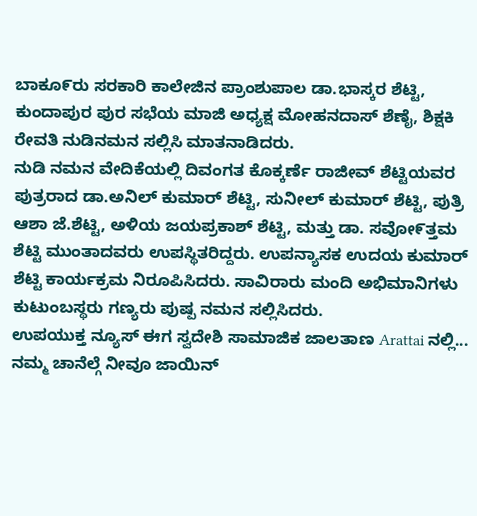ಬಾಕೂ೯ರು ಸರಕಾರಿ ಕಾಲೇಜಿನ ಪ್ರಾಂಶುಪಾಲ ಡಾ.ಭಾಸ್ಕರ ಶೆಟ್ಟಿ, ಕುಂದಾಪುರ ಪುರ ಸಭೆಯ ಮಾಜಿ ಅಧ್ಯಕ್ಷ ಮೇೂಹನದಾಸ್ ಶೆಣೈ, ಶಿಕ್ಷಕಿ ರೇವತಿ ನುಡಿನಮನ ಸಲ್ಲಿಸಿ ಮಾತನಾಡಿದರು.
ನುಡಿ ನಮನ ವೇದಿಕೆಯಲ್ಲಿ ದಿವಂಗತ ಕೊಕ್ಕರ್ಣೆ ರಾಜೀವ್ ಶೆಟ್ಟಿಯವರ ಪುತ್ರರಾದ ಡಾ.ಅನಿಲ್ ಕುಮಾರ್ ಶೆಟ್ಟಿ, ಸುನೀಲ್ ಕುಮಾರ್ ಶೆಟ್ಟಿ, ಪುತ್ರಿ ಆಶಾ ಜೆ.ಶೆಟ್ಟಿ, ಅಳಿಯ ಜಯಪ್ರಕಾಶ್ ಶೆಟ್ಟಿ, ಮತ್ತು ಡಾ. ಸವೇೂ೯ತ್ತಮ ಶೆಟ್ಟಿ ಮುಂತಾದವರು ಉಪಸ್ಥಿತರಿದ್ದರು. ಉಪನ್ಯಾಸಕ ಉದಯ ಕುಮಾರ್ ಶೆಟ್ಟಿ ಕಾರ್ಯಕ್ರಮ ನಿರೂಪಿಸಿದರು. ಸಾವಿರಾರು ಮಂದಿ ಅಭಿಮಾನಿಗಳು ಕುಟುಂಬಸ್ಥರು ಗಣ್ಯರು ಪುಷ್ಪ ನಮನ ಸಲ್ಲಿಸಿದರು.
ಉಪಯುಕ್ತ ನ್ಯೂಸ್ ಈಗ ಸ್ವದೇಶಿ ಸಾಮಾಜಿಕ ಜಾಲತಾಣ Arattai ನಲ್ಲಿ... ನಮ್ಮ ಚಾನೆಲ್ಗೆ ನೀವೂ ಜಾಯಿನ್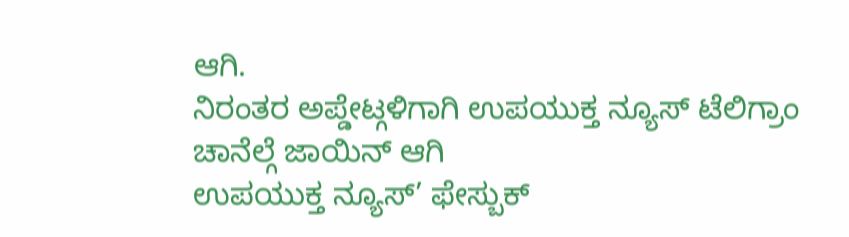ಆಗಿ.
ನಿರಂತರ ಅಪ್ಡೇಟ್ಗಳಿಗಾಗಿ ಉಪಯುಕ್ತ ನ್ಯೂಸ್ ಟೆಲಿಗ್ರಾಂ ಚಾನೆಲ್ಗೆ ಜಾಯಿನ್ ಆಗಿ
ಉಪಯುಕ್ತ ನ್ಯೂಸ್’ ಫೇಸ್ಬುಕ್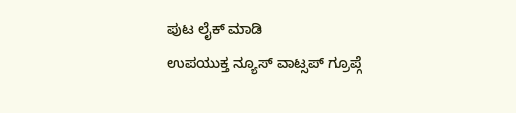ಪುಟ ಲೈಕ್ ಮಾಡಿ
ಉಪಯುಕ್ತ ನ್ಯೂಸ್ ವಾಟ್ಸಪ್ ಗ್ರೂಪ್ಗೆ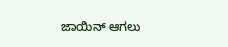ಜಾಯಿನ್ ಆಗಲು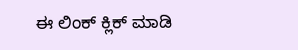ಈ ಲಿಂಕ್ ಕ್ಲಿಕ್ ಮಾಡಿ